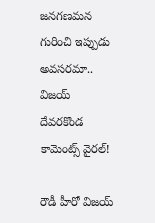జనగణమన గురించి ఇప్పుడు అవసరమా.. విజయ్ దేవరకొండ కామెంట్స్ వైరల్!

రౌడీ హీరో విజయ్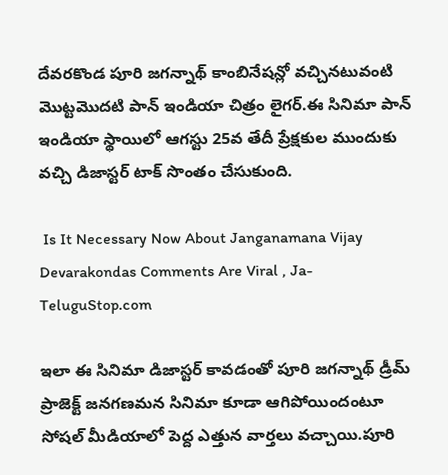దేవరకొండ పూరి జగన్నాథ్ కాంబినేషన్లో వచ్చినటువంటి మొట్టమొదటి పాన్ ఇండియా చిత్రం లైగర్.ఈ సినిమా పాన్ ఇండియా స్థాయిలో ఆగస్టు 25వ తేదీ ప్రేక్షకుల ముందుకు వచ్చి డిజాస్టర్ టాక్ సొంతం చేసుకుంది.

 Is It Necessary Now About Janganamana Vijay Devarakondas Comments Are Viral , Ja-TeluguStop.com

ఇలా ఈ సినిమా డిజాస్టర్ కావడంతో పూరి జగన్నాథ్ డ్రీమ్ ప్రాజెక్ట్ జనగణమన సినిమా కూడా ఆగిపోయిందంటూ సోషల్ మీడియాలో పెద్ద ఎత్తున వార్తలు వచ్చాయి.పూరి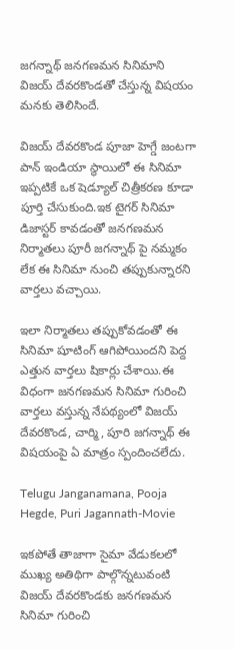జగన్నాథ్ జనగణమన సినిమాని విజయ్ దేవరకొండతో చేస్తున్న విషయం మనకు తెలిసిందే.

విజయ్ దేవరకొండ పూజా హెగ్డే జంటగా పాన్ ఇండియా స్థాయిలో ఈ సినిమా ఇప్పటికే ఒక షెడ్యూల్ చిత్రీకరణ కూడా పూర్తి చేసుకుంది.ఇక టైగర్ సినిమా డిజాస్టర్ కావడంతో జనగణమన నిర్మాతలు పూరీ జగన్నాథ్ పై నమ్మకం లేక ఈ సినిమా నుంచి తప్పుకున్నారని వార్తలు వచ్చాయి.

ఇలా నిర్మాతలు తప్పుకోవడంతో ఈ సినిమా షూటింగ్ ఆగిపోయిందని పెద్ద ఎత్తున వార్తలు షికార్లు చేశాయి.ఈ విధంగా జనగణమన సినిమా గురించి వార్తలు వస్తున్న నేపథ్యంలో విజయ్ దేవరకొండ, చార్మి, పూరి జగన్నాథ్ ఈ విషయంపై ఏ మాత్రం స్పందించలేదు.

Telugu Janganamana, Pooja Hegde, Puri Jagannath-Movie

ఇకపోతే తాజాగా సైమా వేడుకలలో ముఖ్య అతిథిగా పాల్గొన్నటువంటి విజయ్ దేవరకొండకు జనగణమన సినిమా గురించి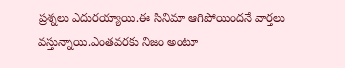ప్రశ్నలు ఎదురయ్యాయి.ఈ సినిమా ఆగిపోయిందనే వార్తలు వస్తున్నాయి.ఎంతవరకు నిజం అంటూ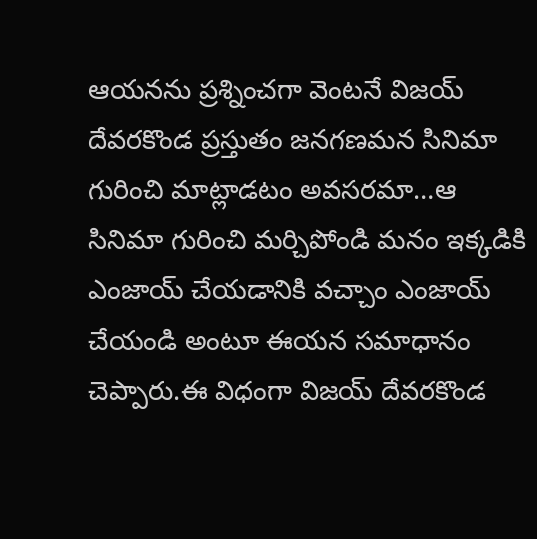ఆయనను ప్రశ్నించగా వెంటనే విజయ్ దేవరకొండ ప్రస్తుతం జనగణమన సినిమా గురించి మాట్లాడటం అవసరమా…ఆ సినిమా గురించి మర్చిపోండి మనం ఇక్కడికి ఎంజాయ్ చేయడానికి వచ్చాం ఎంజాయ్ చేయండి అంటూ ఈయన సమాధానం చెప్పారు.ఈ విధంగా విజయ్ దేవరకొండ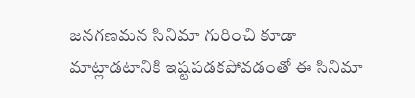జనగణమన సినిమా గురించి కూడా మాట్లాడటానికి ఇష్టపడకపోవడంతో ఈ సినిమా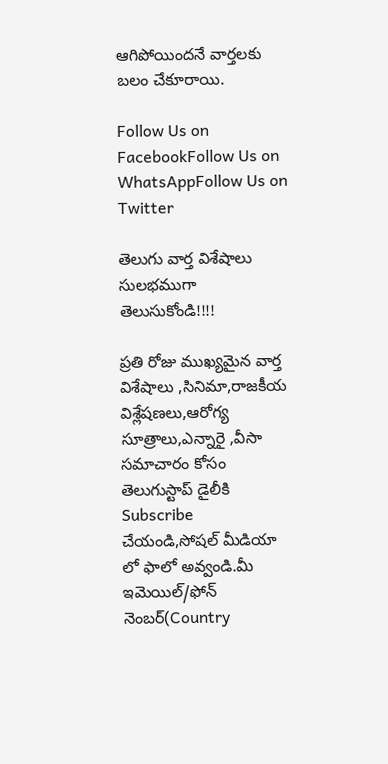ఆగిపోయిందనే వార్తలకు బలం చేకూరాయి.

Follow Us on FacebookFollow Us on WhatsAppFollow Us on Twitter

తెలుగు వార్త విశేషాలు సులభముగా తెలుసుకోండి!!!!

ప్రతి రోజు ముఖ్యమైన వార్త విశేషాలు ,సినిమా,రాజకీయ విశ్లేషణలు,ఆరోగ్య సూత్రాలు,ఎన్నారై ,వీసా సమాచారం కోసం తెలుగుస్టాప్ డైలీకి Subscribe చేయండి,సోషల్ మీడియా లో ఫాలో అవ్వండి.మీ ఇమెయిల్/ఫోన్ నెంబర్(Country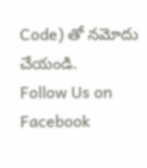Code) తో నమోదు చేయండి.
Follow Us on Facebook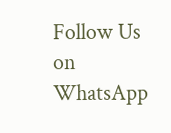Follow Us on WhatsApp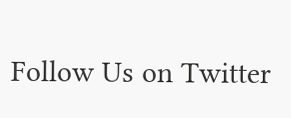Follow Us on Twitter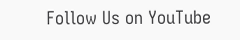Follow Us on YouTube